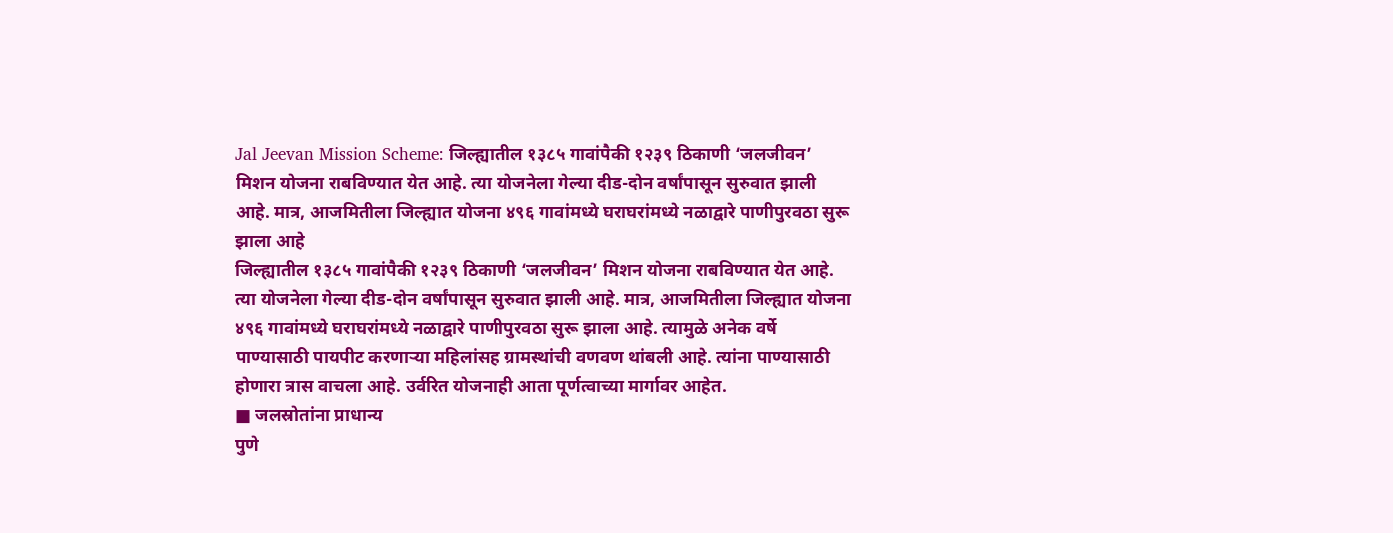Jal Jeevan Mission Scheme: जिल्ह्यातील १३८५ गावांपैकी १२३९ ठिकाणी ‘जलजीवन’ मिशन योजना राबविण्यात येत आहे. त्या योजनेला गेल्या दीड-दोन वर्षांपासून सुरुवात झाली आहे. मात्र, आजमितीला जिल्ह्यात योजना ४९६ गावांमध्ये घराघरांमध्ये नळाद्वारे पाणीपुरवठा सुरू झाला आहे
जिल्ह्यातील १३८५ गावांपैकी १२३९ ठिकाणी ‘जलजीवन’ मिशन योजना राबविण्यात येत आहे. त्या योजनेला गेल्या दीड-दोन वर्षांपासून सुरुवात झाली आहे. मात्र, आजमितीला जिल्ह्यात योजना ४९६ गावांमध्ये घराघरांमध्ये नळाद्वारे पाणीपुरवठा सुरू झाला आहे. त्यामुळे अनेक वर्षे पाण्यासाठी पायपीट करणाऱ्या महिलांसह ग्रामस्थांची वणवण थांबली आहे. त्यांना पाण्यासाठी होणारा त्रास वाचला आहे. उर्वरित योजनाही आता पूर्णत्वाच्या मार्गावर आहेत.
■ जलस्रोतांना प्राधान्य
पुणे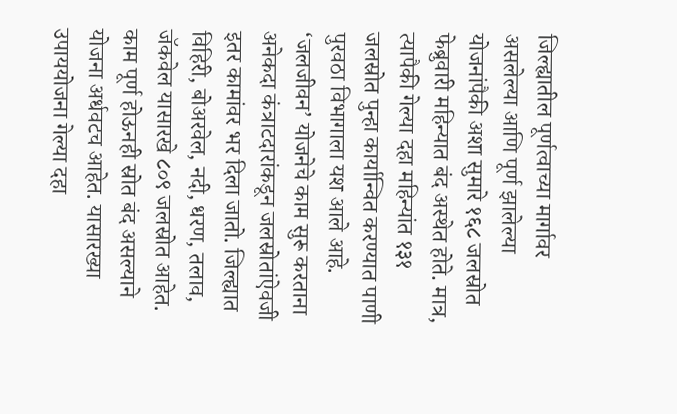जिल्ह्यातील पूर्णत्वाच्या मार्गावर असलेल्या आणि पूर्ण झालेल्या योजनांपैकी अशा सुमारे १६८ जलस्रोत फेब्रुवारी महिन्यात बंद अस्थेत होते. मात्र, त्यापैकी गेल्या दहा महिन्यांत १३१ जलस्रोत पुन्हा कार्यान्वित करण्यात पाणी पुरवठा विभागाला यश आले आहे. ‘जलजीवन’ योजनेचे काम सुरू करताना अनेकदा कंत्राटदारांकडून जलस्रोतांऐवजी इतर कामांवर भर दिला जातो. जिल्ह्यात विहिरी, बोअरवेल, नदी, धरण, तलाव, जॅकवेल यासारखे ८०९ जलस्रोत आहेत. काम पूर्ण होऊनही स्रोत बंद असल्याने योजना अर्धवटच आहेत. यासारख्या उपाययोजना गेल्या दहा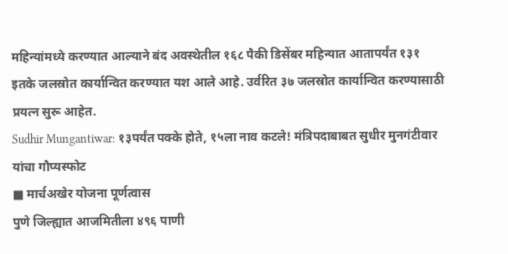महिन्यांमध्ये करण्यात आल्याने बंद अवस्थेतील १६८ पैकी डिसेंबर महिन्यात आतापर्यंत १३१ इतके जलस्रोत कार्यान्वित करण्यात यश आले आहे. उर्वरित ३७ जलस्रोत कार्यान्वित करण्यासाठी प्रयत्न सुरू आहेत.
Sudhir Mungantiwar: १३पर्यंत पक्के होते, १५ला नाव कटले! मंत्रिपदाबाबत सुधीर मुनगंटीवार यांचा गौप्यस्फोट
■ मार्चअखेर योजना पूर्णत्वास
पुणे जिल्ह्यात आजमितीला ४९६ पाणी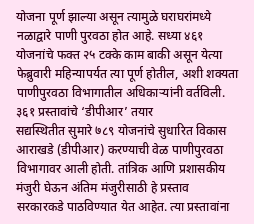योजना पूर्ण झाल्या असून त्यामुळे घराघरांमध्ये नळाद्वारे पाणी पुरवठा होत आहे. सध्या ४६१ योजनांचे फक्त २५ टक्के काम बाकी असून येत्या फेब्रुवारी महिन्यापर्यत त्या पूर्ण होतील, अशी शक्यता पाणीपुरवठा विभागातील अधिकाऱ्यांनी वर्तविली.
३६१ प्रस्तावांचे ‘डीपीआर’ तयार
सद्यस्थितीत सुमारे ७८९ योजनांचे सुधारित विकास आराखडे (डीपीआर) करण्याची वेळ पाणीपुरवठा विभागावर आली होती. तांत्रिक आणि प्रशासकीय मंजुरी घेऊन अंतिम मंजुरीसाठी हे प्रस्ताव सरकारकडे पाठविण्यात येत आहेत. त्या प्रस्तावांना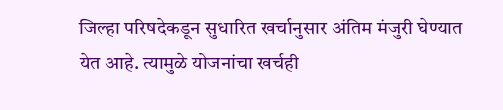जिल्हा परिषदेकडून सुधारित खर्चानुसार अंतिम मंजुरी घेण्यात येत आहे. त्यामुळे योजनांचा खर्चही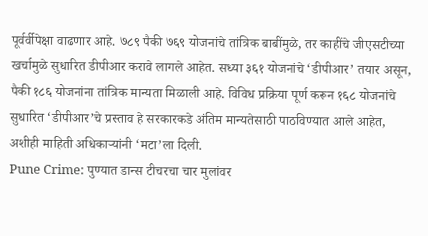पूर्वर्वीपेक्षा वाढणार आहे. ७८९ पैकी ७६९ योजनांचे तांत्रिक बाबींमुळे, तर काहींचे जीएसटीच्या खर्चामुळे सुधारित डीपीआर करावे लागले आहेत. सध्या ३६१ योजनांचे ‘डीपीआर’ तयार असून, पैकी १८६ योजनांना तांत्रिक मान्यता मिळाली आहे. विविध प्रक्रिया पूर्ण करून १६८ योजनांचे सुधारित ‘डीपीआर’चे प्रस्ताव हे सरकारकडे अंतिम मान्यतेसाठी पाठविण्यात आले आहेत, अशीही माहिती अधिकाऱ्यांनी ‘मटा’ला दिली.
Pune Crime: पुण्यात डान्स टीचरचा चार मुलांवर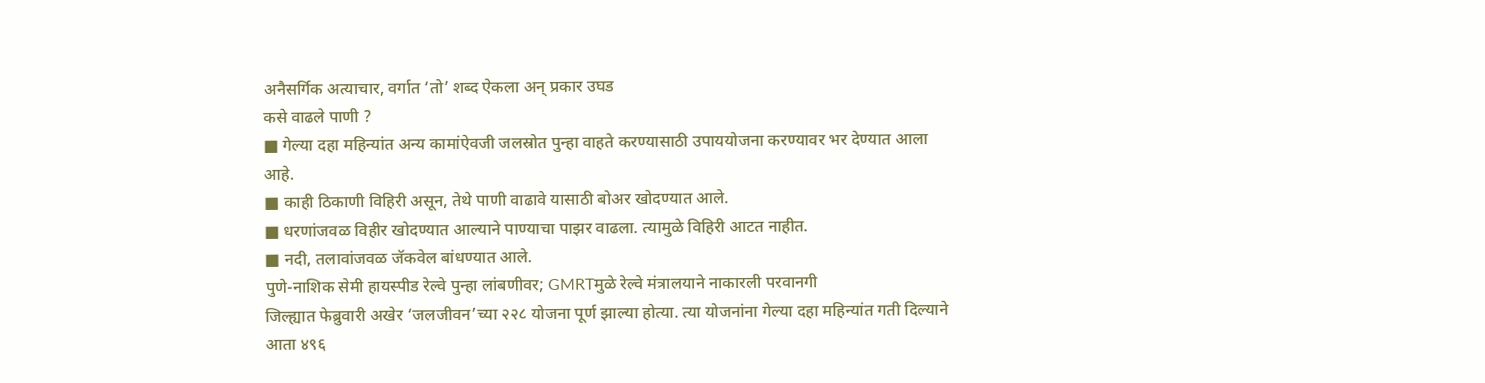अनैसर्गिक अत्याचार, वर्गात ‘तो’ शब्द ऐकला अन् प्रकार उघड
कसे वाढले पाणी ?
■ गेल्या दहा महिन्यांत अन्य कामांऐवजी जलस्रोत पुन्हा वाहते करण्यासाठी उपाययोजना करण्यावर भर देण्यात आला आहे.
■ काही ठिकाणी विहिरी असून, तेथे पाणी वाढावे यासाठी बोअर खोदण्यात आले.
■ धरणांजवळ विहीर खोदण्यात आल्याने पाण्याचा पाझर वाढला. त्यामुळे विहिरी आटत नाहीत.
■ नदी, तलावांजवळ जॅकवेल बांधण्यात आले.
पुणे-नाशिक सेमी हायस्पीड रेल्वे पुन्हा लांबणीवर; GMRTमुळे रेल्वे मंत्रालयाने नाकारली परवानगी
जिल्ह्यात फेब्रुवारी अखेर ‘जलजीवन’च्या २२८ योजना पूर्ण झाल्या होत्या. त्या योजनांना गेल्या दहा महिन्यांत गती दिल्याने आता ४९६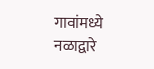गावांमध्ये नळाद्वारे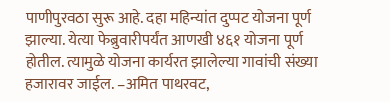पाणीपुरवठा सुरू आहे. दहा महिन्यांत दुप्पट योजना पूर्ण झाल्या. येत्या फेब्रुवारीपर्यंत आणखी ४६१ योजना पूर्ण होतील. त्यामुळे योजना कार्यरत झालेल्या गावांची संख्या हजारावर जाईल. –अमित पाथरवट,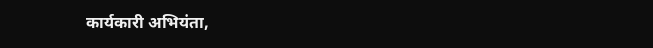कार्यकारी अभियंता,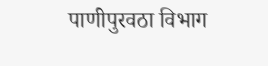पाणीपुरवठा विभाग